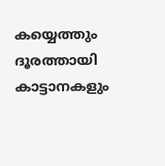കയ്യെത്തും ദൂരത്തായി കാട്ടാനകളും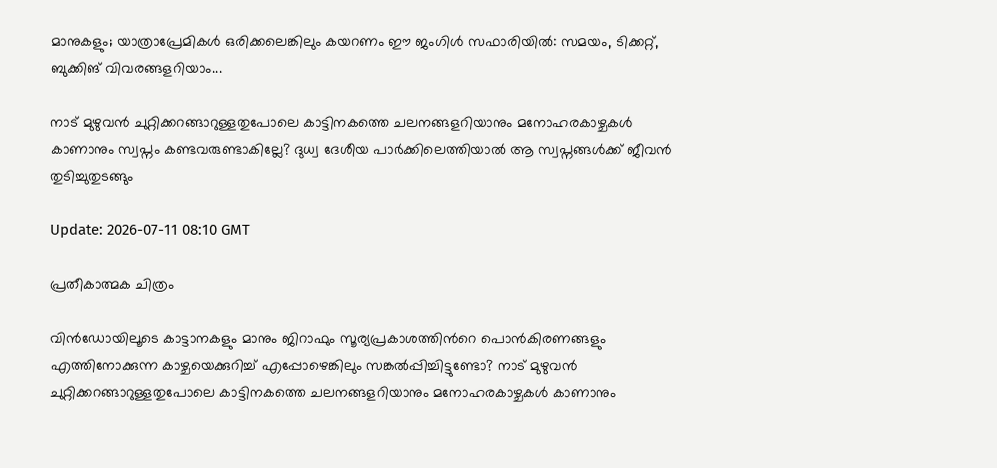മാനുകളും; യാത്രാപ്രേമികള്‍ ഒരിക്കലെങ്കിലും കയറണം ഈ ജംഗിള്‍ സഫാരിയില്‍: സമയം, ടിക്കറ്റ്, ബുക്കിങ് വിവരങ്ങളറിയാം...

നാട് മുഴുവൻ ചുറ്റിക്കറങ്ങാറുള്ളതുപോലെ കാട്ടിനകത്തെ ചലനങ്ങളറിയാനും മനോഹരകാഴ്ചകൾ കാണാനും സ്വപ്നം കണ്ടവരുണ്ടാകില്ലേ? ദുധ്വ ദേശീയ പാർക്കിലെത്തിയാൽ ആ സ്വപ്നങ്ങൾക്ക് ജീവൻ തുടിച്ചുതുടങ്ങും

Update: 2026-07-11 08:10 GMT

പ്രതീകാത്മക ചിത്രം

വിൻഡോയിലൂടെ കാട്ടാനകളും മാനും ജിറാഫും സൂര്യപ്രകാശത്തിന്‍റെ പൊൻകിരണങ്ങളും എത്തിനോക്കുന്ന കാഴ്ചയെക്കുറിച്ച് എപ്പോഴെങ്കിലും സങ്കൽപ്പിച്ചിട്ടുണ്ടോ? നാട് മുഴുവൻ ചുറ്റിക്കറങ്ങാറുള്ളതുപോലെ കാട്ടിനകത്തെ ചലനങ്ങളറിയാനും മനോഹരകാഴ്ചകൾ കാണാനും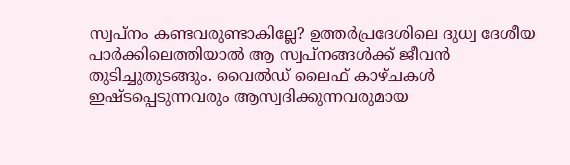സ്വപ്നം കണ്ടവരുണ്ടാകില്ലേ? ഉത്തർപ്രദേശിലെ ദുധ്വ ദേശീയ പാർക്കിലെത്തിയാൽ ആ സ്വപ്നങ്ങൾക്ക് ജീവൻ തുടിച്ചുതുടങ്ങും. വൈൽഡ് ലൈഫ് കാഴ്ചകൾ ഇഷ്ടപ്പെടുന്നവരും ആസ്വദിക്കുന്നവരുമായ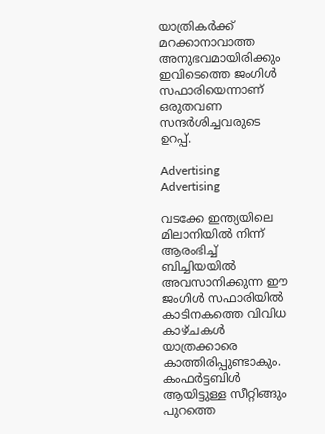യാത്രികർക്ക് മറക്കാനാവാത്ത അനുഭവമായിരിക്കും ഇവിടെത്തെ ജംഗിൾ സഫാരിയെന്നാണ് ഒരുതവണ സന്ദർശിച്ചവരുടെ ഉറപ്പ്.

Advertising
Advertising

വടക്കേ ഇന്ത്യയിലെ മിലാനിയിൽ നിന്ന് ആരംഭിച്ച് ബിച്ചിയയിൽ അവസാനിക്കുന്ന ഈ ജംഗിൾ സഫാരിയിൽ കാടിനകത്തെ വിവിധ കാഴ്ചകൾ യാത്രക്കാരെ കാത്തിരിപ്പുണ്ടാകും. കംഫർട്ടബിൾ ആയിട്ടുള്ള സീറ്റിങ്ങും പുറത്തെ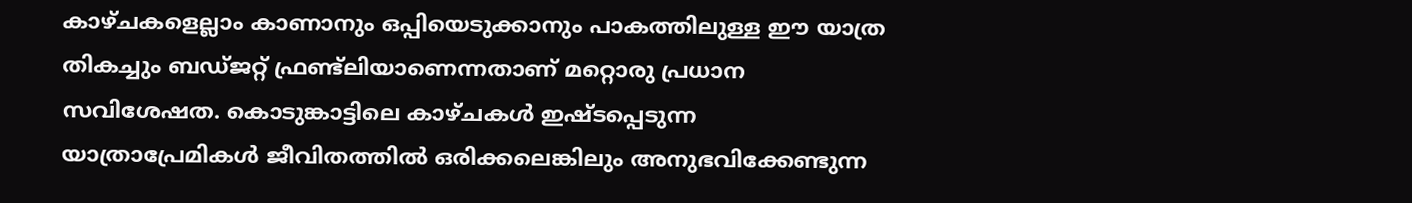കാഴ്ചകളെല്ലാം കാണാനും ഒപ്പിയെടുക്കാനും പാകത്തിലുള്ള ഈ യാത്ര തികച്ചും ബഡ്ജറ്റ് ഫ്രണ്ട്ലിയാണെന്നതാണ് മറ്റൊരു പ്രധാന സവിശേഷത. കൊടുങ്കാട്ടിലെ കാഴ്ചകൾ ഇഷ്ടപ്പെടുന്ന യാത്രാപ്രേമികൾ ജീവിതത്തിൽ ഒരിക്കലെങ്കിലും അനുഭവിക്കേണ്ടുന്ന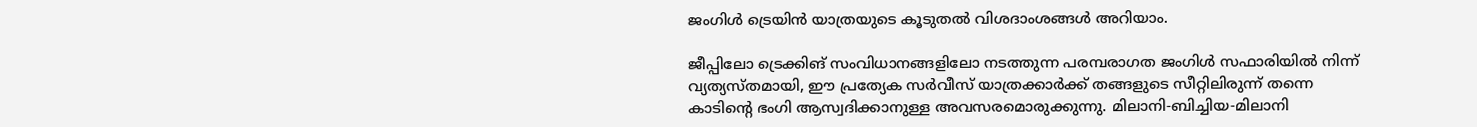ജംഗിൾ ട്രെയിൻ യാത്രയുടെ കൂടുതൽ വിശദാംശങ്ങൾ അറിയാം.

ജീപ്പിലോ ട്രെക്കിങ് സംവിധാനങ്ങളിലോ നടത്തുന്ന പരമ്പരാഗത ജംഗിൾ സഫാരിയിൽ നിന്ന് വ്യത്യസ്തമായി, ഈ പ്രത്യേക സർവീസ് യാത്രക്കാർക്ക് തങ്ങളുടെ സീറ്റിലിരുന്ന് തന്നെ കാടിന്റെ ഭംഗി ആസ്വദിക്കാനുള്ള അവസരമൊരുക്കുന്നു. മിലാനി-ബിച്ചിയ-മിലാനി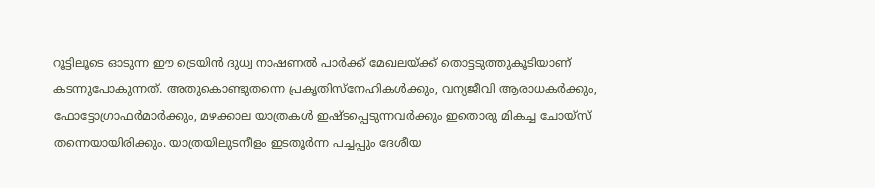റൂട്ടിലൂടെ ഓടുന്ന ഈ ട്രെയിൻ ദുധ്വ നാഷണൽ പാർക്ക് മേഖലയ്ക്ക് തൊട്ടടുത്തുകൂടിയാണ് കടന്നുപോകുന്നത്. അതുകൊണ്ടുതന്നെ പ്രകൃതിസ്നേഹികൾക്കും, വന്യജീവി ആരാധകർക്കും, ഫോട്ടോഗ്രാഫർമാർക്കും, മഴക്കാല യാത്രകൾ ഇഷ്ടപ്പെടുന്നവർക്കും ഇതൊരു മികച്ച ചോയ്‌സ് തന്നെയായിരിക്കും. യാത്രയിലുടനീളം ഇടതൂർന്ന പച്ചപ്പും ദേശീയ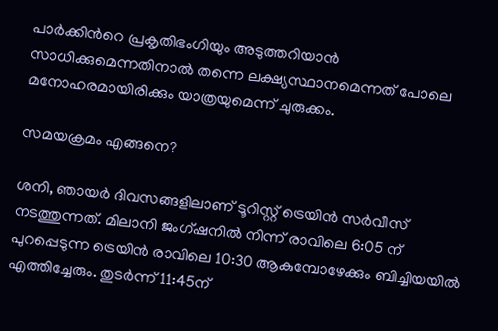പാർക്കിന്‍റെ പ്രകൃതിഭംഗിയും അടുത്തറിയാൻ സാധിക്കുമെന്നതിനാൽ തന്നെ ലക്ഷ്യസ്ഥാനമെന്നത് പോലെ മനോഹരമായിരിക്കും യാത്രയുമെന്ന് ചുരുക്കം.

സമയക്രമം എങ്ങനെ?

ശനി, ഞായർ ദിവസങ്ങളിലാണ് ടൂറിസ്റ്റ് ട്രെയിൻ സർവീസ് നടത്തുന്നത്. മിലാനി ജംഗ്ഷനിൽ നിന്ന് രാവിലെ 6:05 ന് പുറപ്പെടുന്ന ട്രെയിൻ രാവിലെ 10:30 ആകുമ്പോഴേക്കും ബിച്ചിയയിൽ എത്തിച്ചേരും. തുടർന്ന് 11:45ന്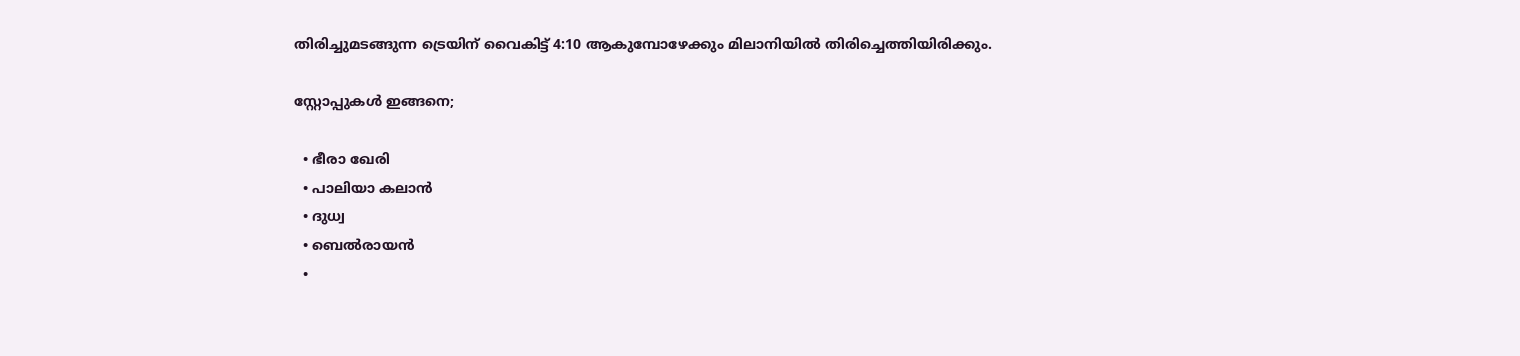തിരിച്ചുമടങ്ങുന്ന ട്രെയിന് വൈകിട്ട് 4:10 ആകുമ്പോഴേക്കും മിലാനിയിൽ തിരിച്ചെത്തിയിരിക്കും.

സ്റ്റോപ്പുകൾ ഇങ്ങനെ;

  • ഭീരാ ഖേരി
  • പാലിയാ കലാൻ
  • ദുധ്വ
  • ബെൽരായൻ
  •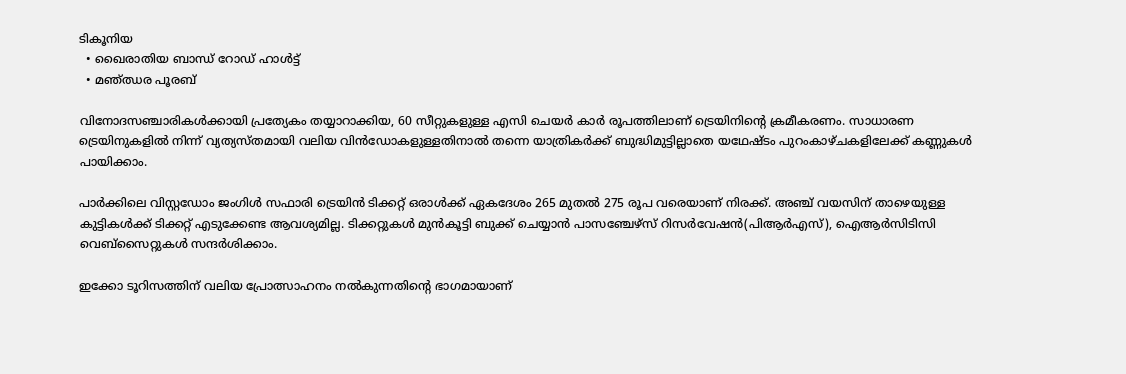ടികൂനിയ
  • ഖൈരാതിയ ബാന്ധ് റോഡ് ഹാൾട്ട്
  • മഞ്ഝര പൂരബ്

വിനോദസഞ്ചാരികൾക്കായി പ്രത്യേകം തയ്യാറാക്കിയ, 60 സീറ്റുകളുള്ള എസി ചെയർ കാർ രൂപത്തിലാണ് ട്രെയിനിന്‍റെ ക്രമീകരണം. സാധാരണ ട്രെയിനുകളിൽ നിന്ന് വ്യത്യസ്തമായി വലിയ വിൻഡോകളുള്ളതിനാൽ തന്നെ യാത്രികർക്ക് ബുദ്ധിമുട്ടില്ലാതെ യഥേഷ്ടം പുറംകാഴ്ചകളിലേക്ക് കണ്ണുകൾ പായിക്കാം.

പാർക്കിലെ വിസ്റ്റഡോം ജംഗിൾ സഫാരി ട്രെയിൻ ടിക്കറ്റ് ഒരാൾക്ക് ഏകദേശം 265 മുതൽ 275 രൂപ വരെയാണ് നിരക്ക്. അഞ്ച് വയസിന് താഴെയുള്ള കുട്ടികൾക്ക് ടിക്കറ്റ് എടുക്കേണ്ട ആവശ്യമില്ല. ടിക്കറ്റുകൾ മുൻകൂട്ടി ബുക്ക് ചെയ്യാൻ പാസഞ്ചേഴ്സ് റിസർവേഷൻ(പിആർഎസ്), ഐആർസിടിസി വെബ്സൈറ്റുകൾ സന്ദർശിക്കാം.

ഇക്കോ ടൂറിസത്തിന് വലിയ പ്രോത്സാഹനം നൽകുന്നതിന്‍റെ ഭാഗമായാണ്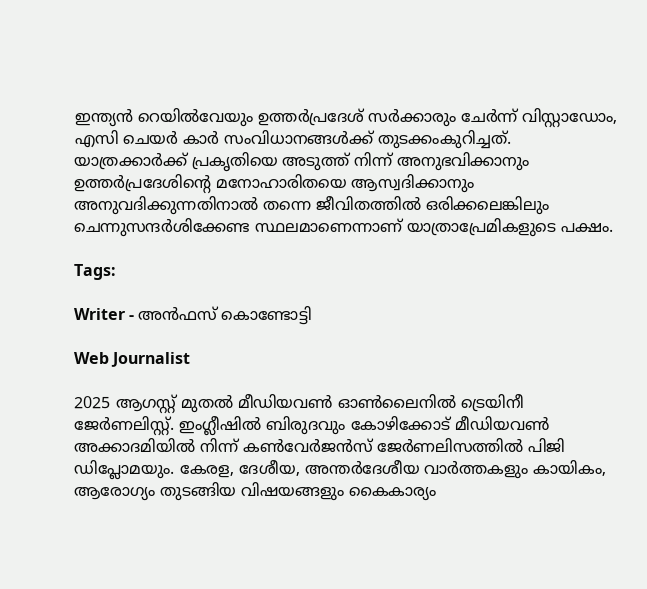ഇന്ത്യൻ റെയിൽവേയും ഉത്തർപ്രദേശ് സർക്കാരും ചേർന്ന് വിസ്റ്റാഡോം, എസി ചെയർ കാർ സംവിധാനങ്ങൾക്ക് തുടക്കംകുറിച്ചത്. യാത്രക്കാർക്ക് പ്രകൃതിയെ അടുത്ത് നിന്ന് അനുഭവിക്കാനും ഉത്തർപ്രദേശിന്‍റെ മനോഹാരിതയെ ആസ്വദിക്കാനും അനുവദിക്കുന്നതിനാൽ തന്നെ ജീവിതത്തിൽ ഒരിക്കലെങ്കിലും ചെന്നുസന്ദർശിക്കേണ്ട സ്ഥലമാണെന്നാണ് യാത്രാപ്രേമികളുടെ പക്ഷം.

Tags:

Writer - അൻഫസ് കൊണ്ടോട്ടി

Web Journalist

2025 ആഗസ്റ്റ് മുതൽ മീഡിയവൺ ഓൺലൈനിൽ ട്രെയിനീ ജേർണലിസ്റ്റ്. ഇംഗ്ലീഷിൽ ബിരുദവും കോഴിക്കോട് മീഡിയവൺ അക്കാദമിയിൽ നിന്ന് കൺവേർജൻസ് ജേർണലിസത്തിൽ പിജി ഡിപ്ലോമയും. കേരള, ദേശീയ, അന്തർദേശീയ വാർത്തകളും കായികം, ആരോഗ്യം തുടങ്ങിയ വിഷയങ്ങളും കൈകാര്യം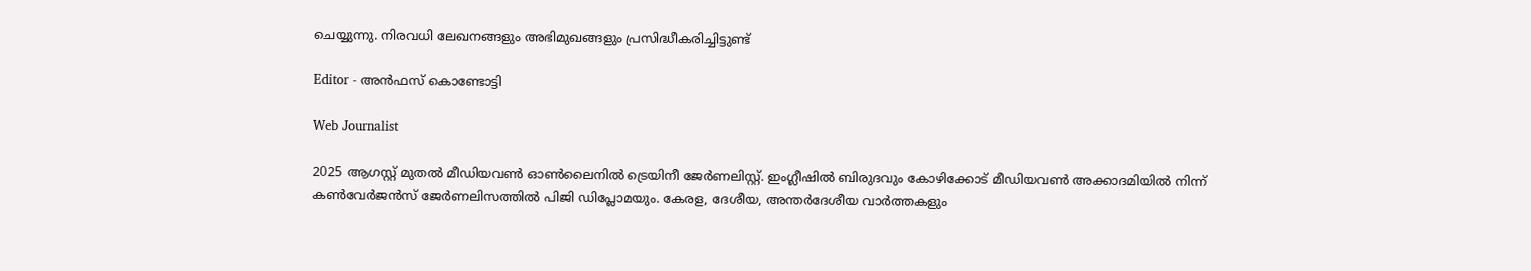ചെയ്യുന്നു. നിരവധി ലേഖനങ്ങളും അഭിമുഖങ്ങളും പ്രസിദ്ധീകരിച്ചിട്ടുണ്ട്

Editor - അൻഫസ് കൊണ്ടോട്ടി

Web Journalist

2025 ആഗസ്റ്റ് മുതൽ മീഡിയവൺ ഓൺലൈനിൽ ട്രെയിനീ ജേർണലിസ്റ്റ്. ഇംഗ്ലീഷിൽ ബിരുദവും കോഴിക്കോട് മീഡിയവൺ അക്കാദമിയിൽ നിന്ന് കൺവേർജൻസ് ജേർണലിസത്തിൽ പിജി ഡിപ്ലോമയും. കേരള, ദേശീയ, അന്തർദേശീയ വാർത്തകളും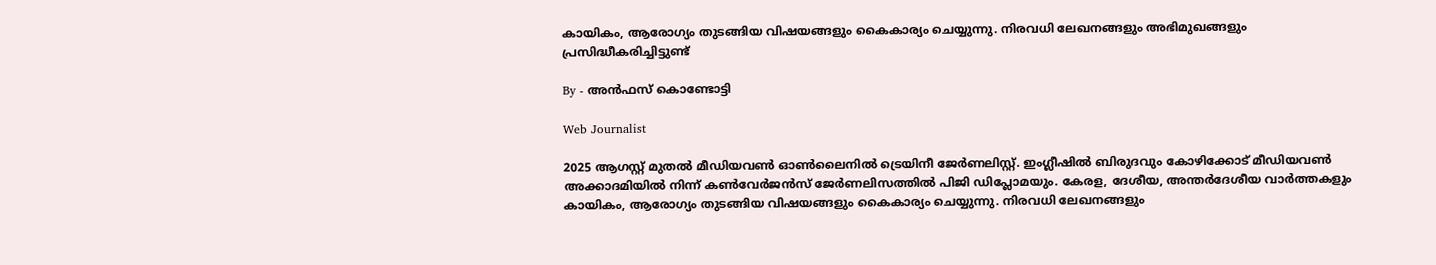കായികം, ആരോഗ്യം തുടങ്ങിയ വിഷയങ്ങളും കൈകാര്യം ചെയ്യുന്നു. നിരവധി ലേഖനങ്ങളും അഭിമുഖങ്ങളും പ്രസിദ്ധീകരിച്ചിട്ടുണ്ട്

By - അൻഫസ് കൊണ്ടോട്ടി

Web Journalist

2025 ആഗസ്റ്റ് മുതൽ മീഡിയവൺ ഓൺലൈനിൽ ട്രെയിനീ ജേർണലിസ്റ്റ്. ഇംഗ്ലീഷിൽ ബിരുദവും കോഴിക്കോട് മീഡിയവൺ അക്കാദമിയിൽ നിന്ന് കൺവേർജൻസ് ജേർണലിസത്തിൽ പിജി ഡിപ്ലോമയും. കേരള, ദേശീയ, അന്തർദേശീയ വാർത്തകളും കായികം, ആരോഗ്യം തുടങ്ങിയ വിഷയങ്ങളും കൈകാര്യം ചെയ്യുന്നു. നിരവധി ലേഖനങ്ങളും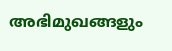അഭിമുഖങ്ങളും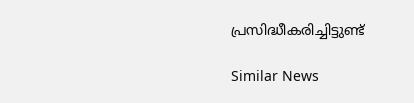പ്രസിദ്ധീകരിച്ചിട്ടുണ്ട്

Similar News